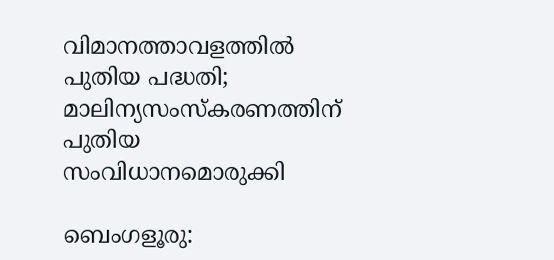വിമാനത്താവളത്തില്‍ പുതിയ പദ്ധതി; മാലിന്യസംസ്‌കരണത്തിന് പുതിയ സംവിധാനമൊരുക്കി

ബെംഗളൂരു: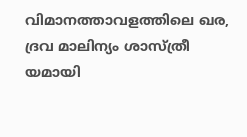വിമാനത്താവളത്തിലെ ഖര, ദ്രവ മാലിന്യം ശാസ്ത്രീ യമായി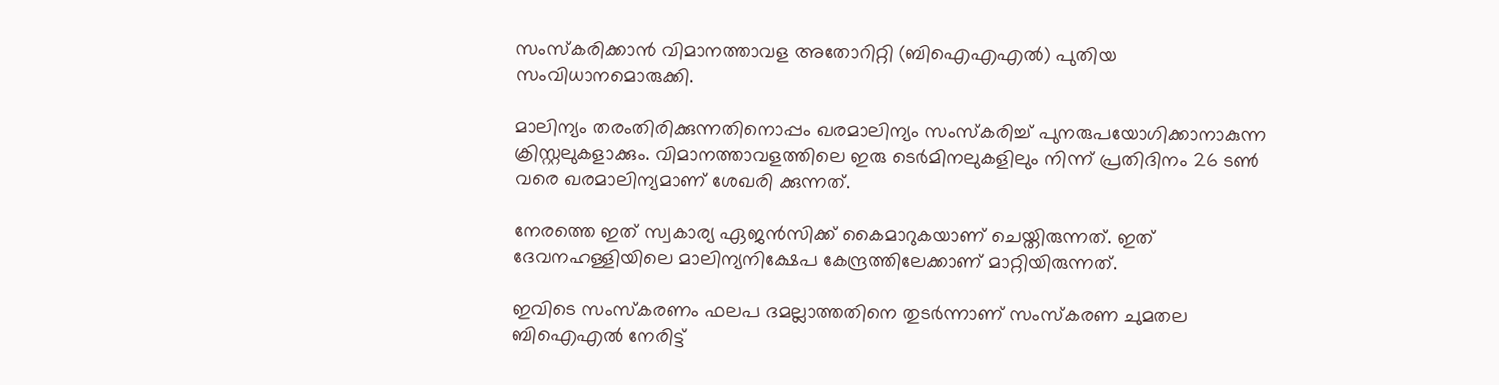സംസ്‌കരിക്കാന്‍ വിമാനത്താവള അതോറിറ്റി (ബിഐഎഎല്‍) പുതിയ സംവിധാനമൊരുക്കി.

മാലിന്യം തരംതിരിക്കുന്നതിനൊപ്പം ഖരമാലിന്യം സംസ്‌കരിച്ച് പുനരുപയോഗിക്കാനാകുന്ന ക്രിസ്റ്റലുകളാക്കും. വിമാനത്താവളത്തിലെ ഇരു ടെര്‍മിനലുകളിലും നിന്ന് പ്രതിദിനം 26 ടണ്‍ വരെ ഖരമാലിന്യമാണ് ശേഖരി ക്കുന്നത്.

നേരത്തെ ഇത് സ്വകാര്യ ഏജന്‍സിക്ക് കൈമാറുകയാണ് ചെയ്തിരുന്നത്. ഇത് ദേവനഹള്ളിയിലെ മാലിന്യനിക്ഷേപ കേന്ദ്രത്തിലേക്കാണ് മാറ്റിയിരുന്നത്.

ഇവിടെ സംസ്‌കരണം ഫലപ ദമല്ലാത്തതിനെ തുടര്‍ന്നാണ് സംസ്‌കരണ ചുമതല ബിഐഎല്‍ നേരിട്ട്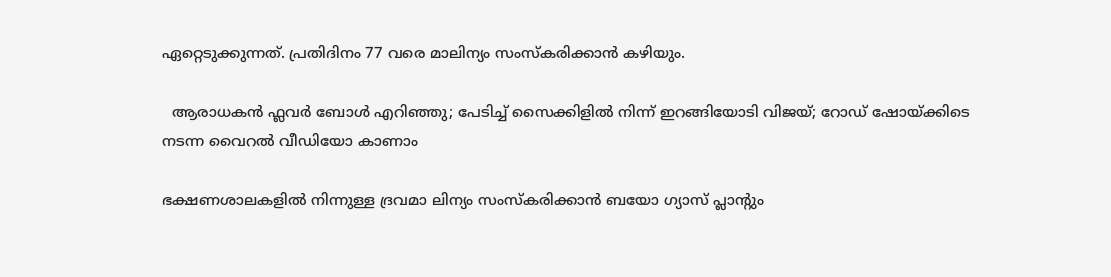ഏറ്റെടുക്കുന്നത്. പ്രതിദിനം 77 വരെ മാലിന്യം സംസ്‌കരിക്കാന്‍ കഴിയും.

  ആരാധകൻ ഫ്ലവർ ബോൾ എറിഞ്ഞു; പേടിച്ച് സൈക്കിളിൽ നിന്ന് ഇറങ്ങിയോടി വിജയ്; റോഡ് ഷോയ്ക്കിടെ നടന്ന വൈറൽ വീ‍ഡിയോ കാണാം

ഭക്ഷണശാലകളില്‍ നിന്നുള്ള ദ്രവമാ ലിന്യം സംസ്‌കരിക്കാന്‍ ബയോ ഗ്യാസ് പ്ലാന്റും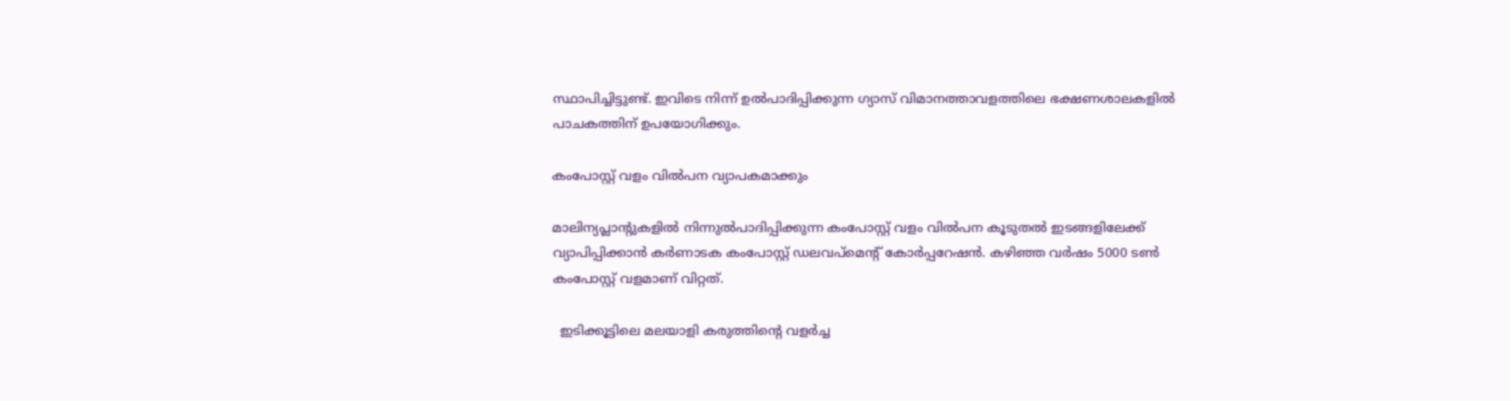സ്ഥാപിച്ചിട്ടുണ്ട്. ഇവിടെ നിന്ന് ഉല്‍പാദിപ്പിക്കുന്ന ഗ്യാസ് വിമാനത്താവളത്തിലെ ഭക്ഷണശാലകളില്‍ പാചകത്തിന് ഉപയോഗിക്കും.

കംപോസ്റ്റ് വളം വില്‍പന വ്യാപകമാക്കും

മാലിന്യപ്ലാന്റുകളില്‍ നിന്നുല്‍പാദിപ്പിക്കുന്ന കംപോസ്റ്റ് വളം വില്‍പന കൂടുതല്‍ ഇടങ്ങളിലേക്ക് വ്യാപിപ്പിക്കാന്‍ കര്‍ണാടക കംപോസ്റ്റ് ഡലവപ്‌മെന്റ് കോര്‍പ്പറേഷന്‍. കഴിഞ്ഞ വര്‍ഷം 5000 ടണ്‍ കംപോസ്റ്റ് വളമാണ് വിറ്റത്.

  ഇടിക്കൂട്ടിലെ മലയാളി കരുത്തിന്റെ വളർച്ച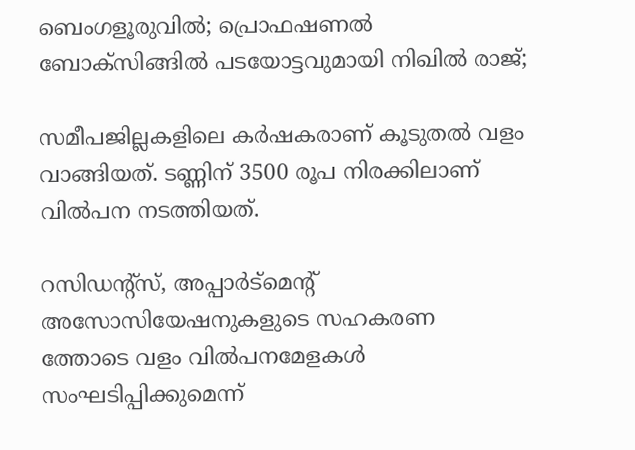ബെംഗളൂരുവിൽ; പ്രൊഫഷണൽ ബോക്സിങ്ങിൽ പടയോട്ടവുമായി നിഖിൽ രാജ്;

സമീപജില്ലകളിലെ കര്‍ഷകരാണ് കൂടുതല്‍ വളം വാങ്ങിയത്. ടണ്ണിന് 3500 രൂപ നിരക്കിലാണ്
വില്‍പന നടത്തിയത്.

റസിഡന്റ്‌സ്, അപ്പാര്‍ട്‌മെന്റ് അസോസിയേഷനുകളുടെ സഹകരണ
ത്തോടെ വളം വില്‍പനമേളകള്‍ സംഘടിപ്പിക്കുമെന്ന്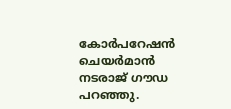കോര്‍പറേഷന്‍ ചെയര്‍മാന്‍ നടരാജ് ഗൗഡ പറഞ്ഞു.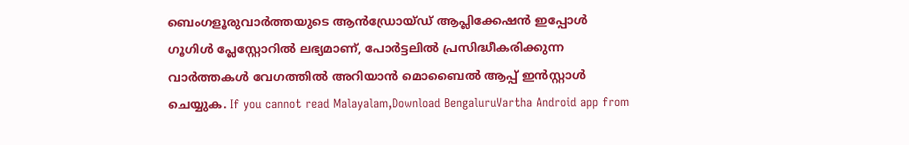ബെംഗളൂരുവാർത്തയുടെ ആൻഡ്രോയ്ഡ് ആപ്ലിക്കേഷൻ ഇപ്പോൾ ഗൂഗിൾ പ്ലേസ്റ്റോറിൽ ലഭ്യമാണ്, പോർട്ടലിൽ പ്രസിദ്ധീകരിക്കുന്ന വാർത്തകൾ വേഗത്തിൽ അറിയാൻ മൊബൈൽ ആപ്പ് ഇൻസ്റ്റാൾ ചെയ്യുക. If you cannot read Malayalam,Download BengaluruVartha Android app from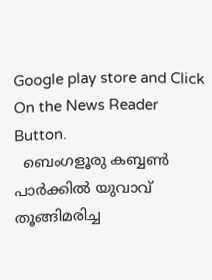Google play store and Click On the News Reader Button.
  ബെംഗളൂരു കബ്ബൺ പാർക്കിൽ യുവാവ് തൂങ്ങിമരിച്ച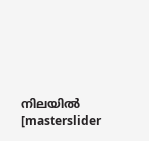നിലയിൽ
[masterslider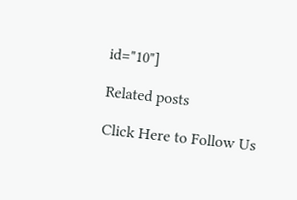id="10"]

Related posts

Click Here to Follow Us